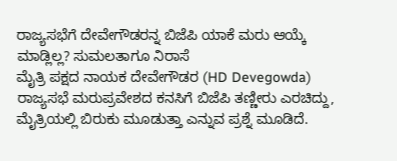ರಾಜ್ಯಸಭೆಗೆ ದೇವೇಗೌಡರನ್ನ ಬಿಜೆಪಿ ಯಾಕೆ ಮರು ಆಯ್ಕೆ ಮಾಡ್ಲಿಲ್ಲ? ಸುಮಲತಾಗೂ ನಿರಾಸೆ
ಮೈತ್ರಿ ಪಕ್ಷದ ನಾಯಕ ದೇವೇಗೌಡರ (HD Devegowda) ರಾಜ್ಯಸಭೆ ಮರುಪ್ರವೇಶದ ಕನಸಿಗೆ ಬಿಜೆಪಿ ತಣ್ಣೀರು ಎರಚಿದ್ದು, ಮೈತ್ರಿಯಲ್ಲಿ ಬಿರುಕು ಮೂಡುತ್ತಾ ಎನ್ನುವ ಪ್ರಶ್ನೆ ಮೂಡಿದೆ.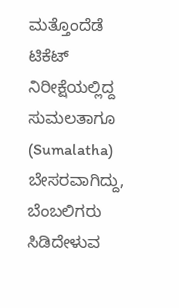ಮತ್ತೊಂದೆಡೆ ಟಿಕೆಟ್ ನಿರೀಕ್ಷೆಯಲ್ಲಿದ್ದ ಸುಮಲತಾಗೂ (Sumalatha) ಬೇಸರವಾಗಿದ್ದು, ಬೆಂಬಲಿಗರು ಸಿಡಿದೇಳುವ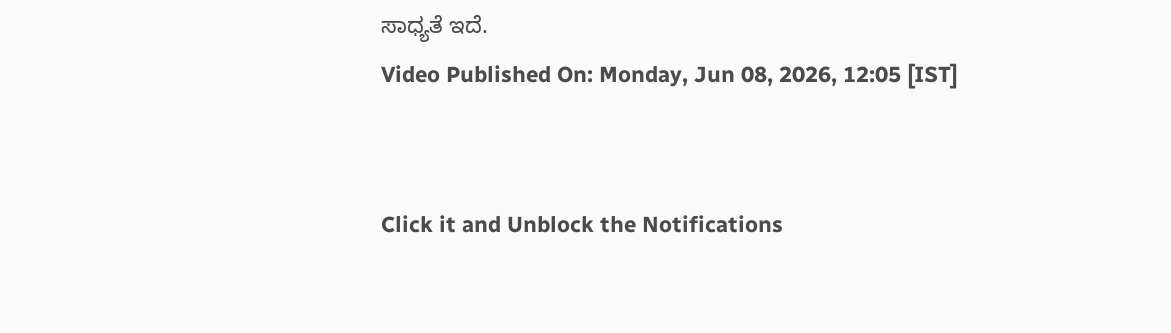ಸಾಧ್ಯತೆ ಇದೆ.
Video Published On: Monday, Jun 08, 2026, 12:05 [IST]


Click it and Unblock the Notifications